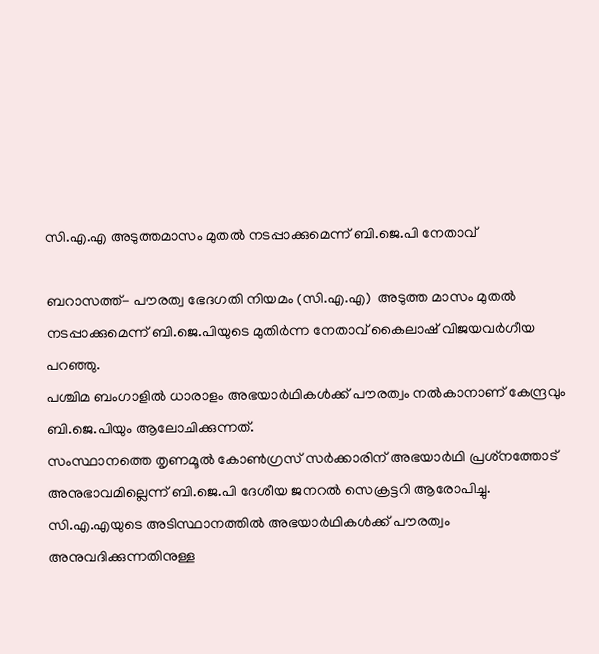സി.എ.എ അടുത്തമാസം മുതല്‍ നടപ്പാക്കുമെന്ന് ബി.ജെ.പി നേതാവ്

ബറാസത്ത്- പൗരത്വ ഭേദഗതി നിയമം (സി.എ.എ)  അടുത്ത മാസം മുതല്‍ നടപ്പാക്കുമെന്ന് ബി.ജെ.പിയുടെ മുതിര്‍ന്ന നേതാവ് കൈലാഷ് വിജയവര്‍ഗീയ പറഞ്ഞു.
പശ്ചിമ ബംഗാളില്‍ ധാരാളം അഭയാര്‍ഥികള്‍ക്ക് പൗരത്വം നല്‍കാനാണ് കേന്ദ്രവും ബി.ജെ.പിയും ആലോചിക്കുന്നത്.
സംസ്ഥാനത്തെ തൃണമൂല്‍ കോണ്‍ഗ്രസ് സര്‍ക്കാരിന് അഭയാര്‍ഥി പ്രശ്‌നത്തോട് അനുഭാവമില്ലെന്ന് ബി.ജെ.പി ദേശീയ ജനറല്‍ സെക്രട്ടറി ആരോപിച്ചു.
സി.എ.എയുടെ അടിസ്ഥാനത്തില്‍ അഭയാര്‍ഥികള്‍ക്ക് പൗരത്വം അനുവദിക്കുന്നതിനുള്ള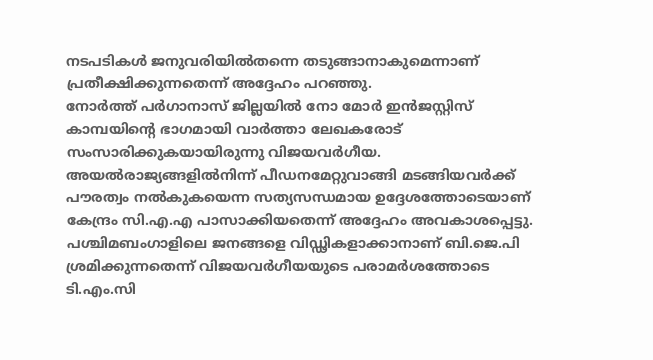നടപടികള്‍ ജനുവരിയില്‍തന്നെ തടുങ്ങാനാകുമെന്നാണ് പ്രതീക്ഷിക്കുന്നതെന്ന് അദ്ദേഹം പറഞ്ഞു.
നോര്‍ത്ത് പര്‍ഗാനാസ് ജില്ലയില്‍ നോ മോര്‍ ഇന്‍ജസ്റ്റിസ് കാമ്പയിന്റെ ഭാഗമായി വാര്‍ത്താ ലേഖകരോട് സംസാരിക്കുകയായിരുന്നു വിജയവര്‍ഗീയ.
അയല്‍രാജ്യങ്ങളില്‍നിന്ന് പീഡനമേറ്റുവാങ്ങി മടങ്ങിയവര്‍ക്ക് പൗരത്വം നല്‍കുകയെന്ന സത്യസന്ധമായ ഉദ്ദേശത്തോടെയാണ് കേന്ദ്രം സി.എ.എ പാസാക്കിയതെന്ന് അദ്ദേഹം അവകാശപ്പെട്ടു.
പശ്ചിമബംഗാളിലെ ജനങ്ങളെ വിഡ്ഢികളാക്കാനാണ് ബി.ജെ.പി ശ്രമിക്കുന്നതെന്ന് വിജയവര്‍ഗീയയുടെ പരാമര്‍ശത്തോടെ ടി.എം.സി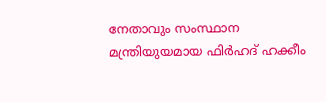നേതാവും സംസ്ഥാന മന്ത്രിയുയമായ ഫിര്‍ഹദ് ഹക്കീം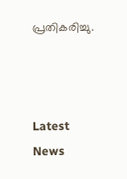പ്രതികരിച്ചു.



Latest News